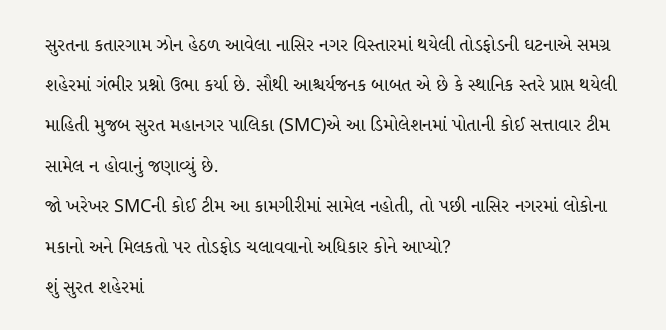સુરતના કતારગામ ઝોન હેઠળ આવેલા નાસિર નગર વિસ્તારમાં થયેલી તોડફોડની ઘટનાએ સમગ્ર શહેરમાં ગંભીર પ્રશ્નો ઉભા કર્યા છે. સૌથી આશ્ચર્યજનક બાબત એ છે કે સ્થાનિક સ્તરે પ્રાપ્ત થયેલી માહિતી મુજબ સુરત મહાનગર પાલિકા (SMC)એ આ ડિમોલેશનમાં પોતાની કોઈ સત્તાવાર ટીમ સામેલ ન હોવાનું જણાવ્યું છે.
જો ખરેખર SMCની કોઈ ટીમ આ કામગીરીમાં સામેલ નહોતી, તો પછી નાસિર નગરમાં લોકોના મકાનો અને મિલકતો પર તોડફોડ ચલાવવાનો અધિકાર કોને આપ્યો?
શું સુરત શહેરમાં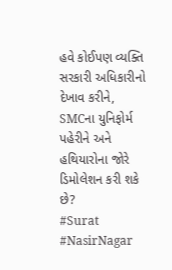હવે કોઈપણ વ્યક્તિ સરકારી અધિકારીનો દેખાવ કરીને, SMCના યુનિફોર્મ પહેરીને અને હથિયારોના જોરે ડિમોલેશન કરી શકે છે?
#Surat #NasirNagar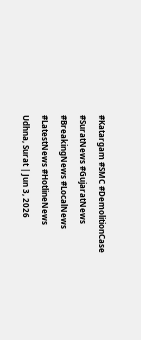#Katargam #SMC #DemolitionCase #SuratNews #GujaratNews #BreakingNews #LocalNews #LatestNews #HotlineNews
Udhna, Surat | Jun 3, 2026